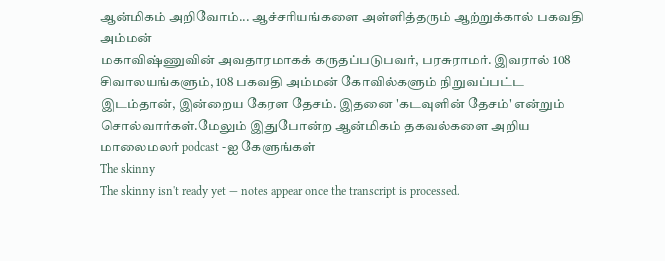ஆன்மிகம் அறிவோம்... ஆச்சரியங்களை அள்ளித்தரும் ஆற்றுக்கால் பகவதி அம்மன்
மகாவிஷ்ணுவின் அவதாரமாகக் கருதப்படுபவர், பரசுராமர். இவரால் 108 சிவாலயங்களும், 108 பகவதி அம்மன் கோவில்களும் நிறுவப்பட்ட இடம்தான், இன்றைய கேரள தேசம். இதனை 'கடவுளின் தேசம்' என்றும் சொல்வார்கள்.மேலும் இதுபோன்ற ஆன்மிகம் தகவல்களை அறிய மாலைமலர் podcast -ஐ கேளுங்கள்
The skinny
The skinny isn't ready yet — notes appear once the transcript is processed.